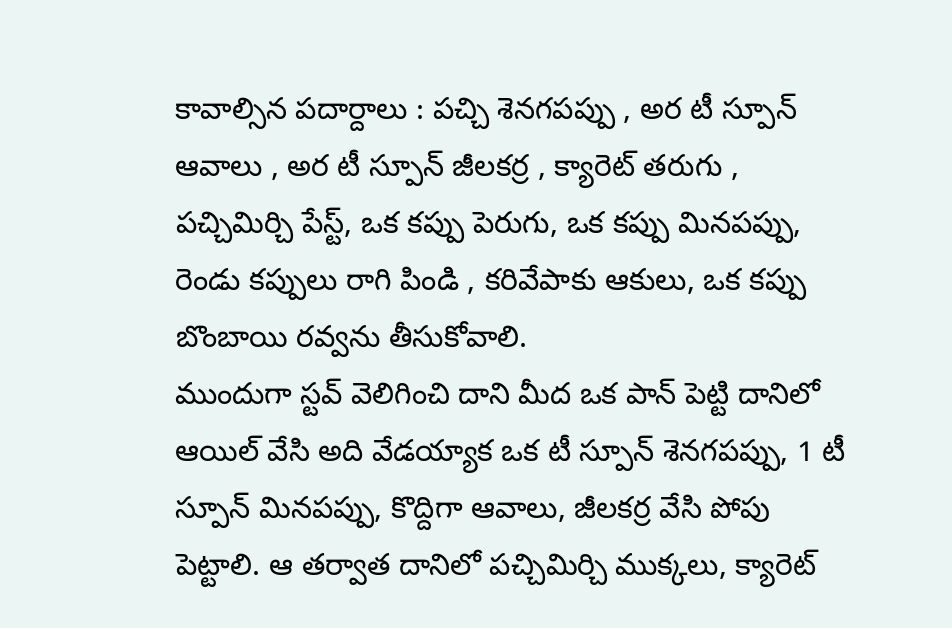కావాల్సిన పదార్దాలు : పచ్చి శెనగపప్పు , అర టీ స్పూన్ ఆవాలు , అర టీ స్పూన్ జీలకర్ర , క్యారెట్ తరుగు , పచ్చిమిర్చి పేస్ట్, ఒక కప్పు పెరుగు, ఒక కప్పు మినపప్పు, రెండు కప్పులు రాగి పిండి , కరివేపాకు ఆకులు, ఒక కప్పు బొంబాయి రవ్వను తీసుకోవాలి.
ముందుగా స్టవ్ వెలిగించి దాని మీద ఒక పాన్ పెట్టి దానిలో ఆయిల్ వేసి అది వేడయ్యాక ఒక టీ స్పూన్ శెనగపప్పు, 1 టీ స్పూన్ మినపప్పు, కొద్దిగా ఆవాలు, జీలకర్ర వేసి పోపు పెట్టాలి. ఆ తర్వాత దానిలో పచ్చిమిర్చి ముక్కలు, క్యారెట్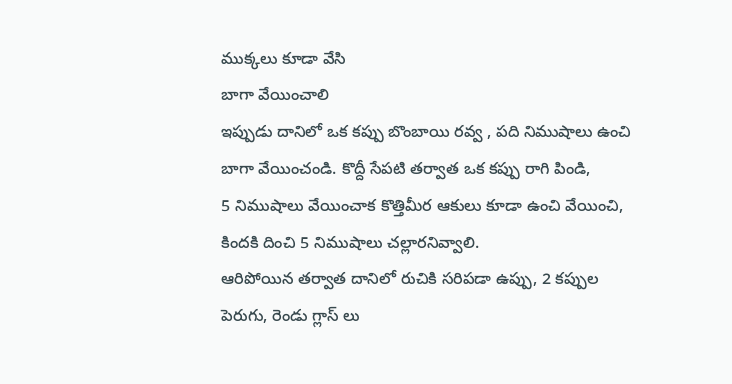ముక్కలు కూడా వేసి
బాగా వేయించాలి
ఇప్పుడు దానిలో ఒక కప్పు బొంబాయి రవ్వ , పది నిముషాలు ఉంచి బాగా వేయించండి. కొద్దీ సేపటి తర్వాత ఒక కప్పు రాగి పిండి,
5 నిముషాలు వేయించాక కొత్తిమీర ఆకులు కూడా ఉంచి వేయించి, కిందకి దించి 5 నిముషాలు చల్లారనివ్వాలి.
ఆరిపోయిన తర్వాత దానిలో రుచికి సరిపడా ఉప్పు, 2 కప్పుల పెరుగు, రెండు గ్లాస్ లు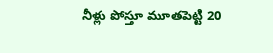నీళ్లు పోస్తూ మూతపెట్టి 20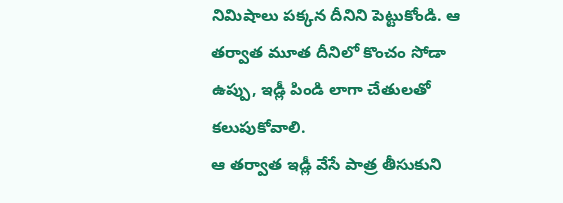నిమిషాలు పక్కన దీనిని పెట్టుకోండి. ఆ తర్వాత మూత దీనిలో కొంచం సోడా ఉప్పు, ఇడ్లీ పిండి లాగా చేతులతో కలుపుకోవాలి.
ఆ తర్వాత ఇడ్లీ వేసే పాత్ర తీసుకుని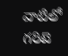వాటిలో గరిటె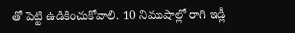తో పెట్టి ఉడికించుకోవాలి. 10 నిముషాల్లో రాగి ఇడ్లీ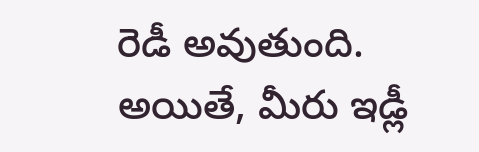రెడీ అవుతుంది. అయితే, మీరు ఇడ్లీ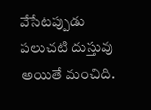వేసేటప్పుడు పలుచటి దుస్తువు అయితే మంచిది.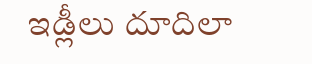ఇడ్లీలు దూదిలా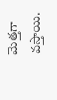మెత్తగా వస్తాయి.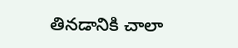తినడానికి చాలా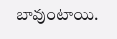బావుంటాయి.